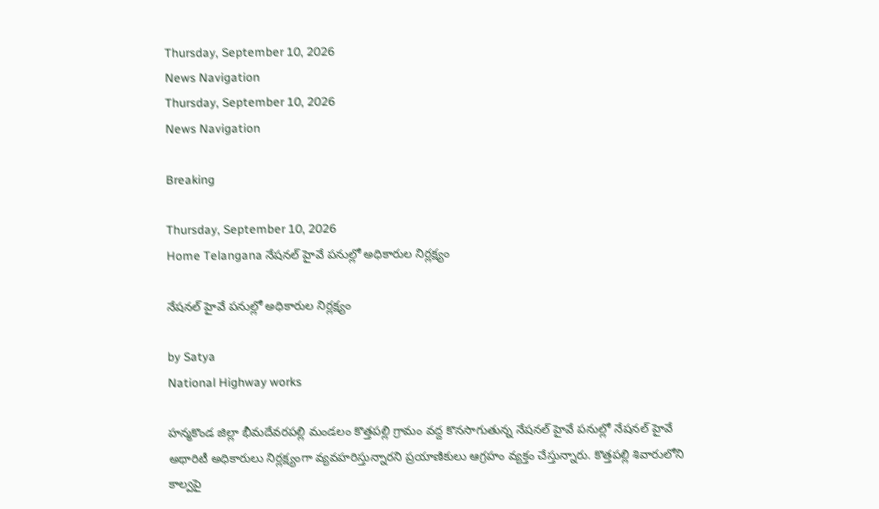Thursday, September 10, 2026
News Navigation
Thursday, September 10, 2026
News Navigation

Breaking

Thursday, September 10, 2026
Home Telangana నేషనల్ హైవే పనుల్లో అధికారుల నిర్లక్ష్యం

నేషనల్ హైవే పనుల్లో అధికారుల నిర్లక్ష్యం

by Satya
National Highway works

హన్మకొండ జిల్లా భీమదేవరపల్లి మండలం కొత్తపల్లి గ్రామం వద్ద కొనసాగుతున్న నేషనల్ హైవే పనుల్లో నేషనల్ హైవే అథారిటీ అధికారులు నిర్లక్ష్యంగా వ్యవహరిస్తున్నారని ప్రయాణికులు ఆగ్రహం వ్యక్తం చేస్తున్నారు. కొత్తపల్లి శివారులోని కాల్వపై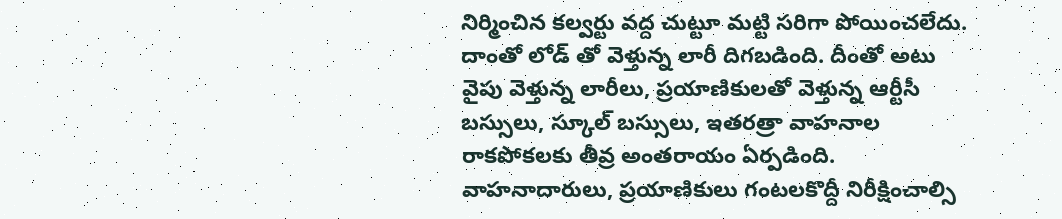నిర్మించిన కల్వర్టు వద్ద చుట్టూ మట్టి సరిగా పోయించలేదు. దాంతో లోడ్ తో వెళ్తున్న లారీ దిగబడింది. దీంతో అటు వైపు వెళ్తున్న లారీలు, ప్రయాణికులతో వెళ్తున్న ఆర్టీసీ బస్సులు, స్కూల్ బస్సులు, ఇతరత్రా వాహనాల రాకపోకలకు తీవ్ర అంతరాయం ఏర్పడింది. వాహనాదారులు, ప్రయాణికులు గంటలకొద్దీ నిరీక్షించాల్సి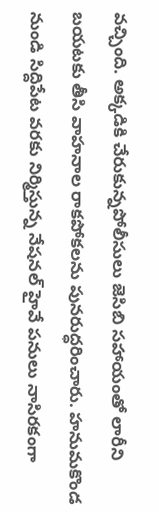వచ్చింది. అక్కడికి చేరుకున్నపోలీసులు జెసిబి సహాయంతో లారీని బయటకు తీసి వాహనాల రాకపోకలను పునరుద్ధరించారు. హనుమకొండ నుండి సిద్దిపేట వరకు నిర్మిస్తున్న నేషనల్ హైవే పనులు నాసిరకంగా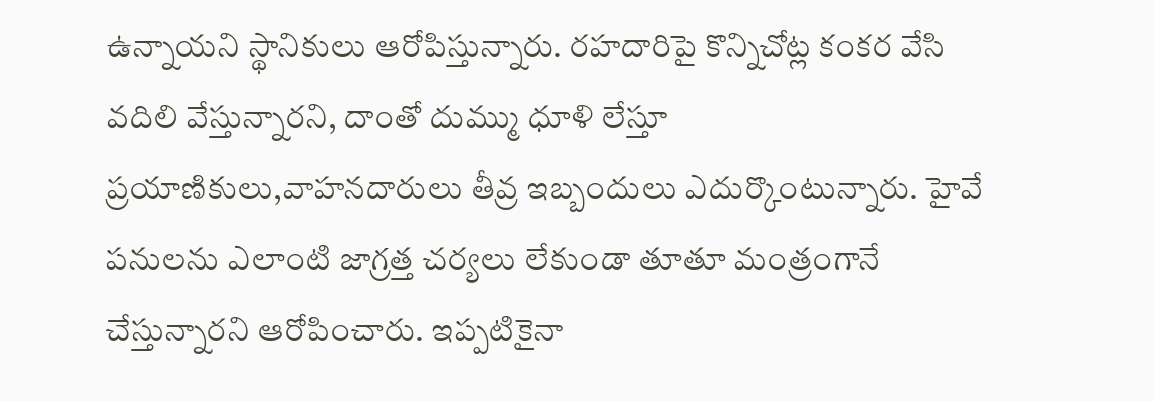ఉన్నాయని స్థానికులు ఆరోపిస్తున్నారు. రహదారిపై కొన్నిచోట్ల కంకర వేసి వదిలి వేస్తున్నారని, దాంతో దుమ్ము ధూళి లేస్తూ ప్రయాణికులు,వాహనదారులు తీవ్ర ఇబ్బందులు ఎదుర్కొంటున్నారు. హైవే పనులను ఎలాంటి జాగ్రత్త చర్యలు లేకుండా తూతూ మంత్రంగానే చేస్తున్నారని ఆరోపించారు. ఇప్పటికైనా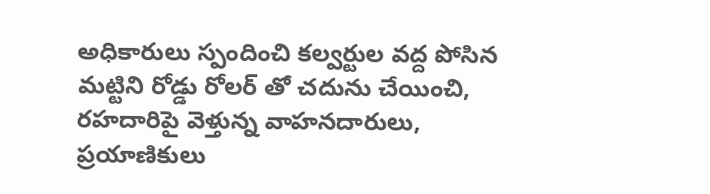అధికారులు స్పందించి కల్వర్టుల వద్ద పోసిన మట్టిని రోడ్డు రోలర్ తో చదును చేయించి, రహదారిపై వెళ్తున్న వాహనదారులు, ప్రయాణికులు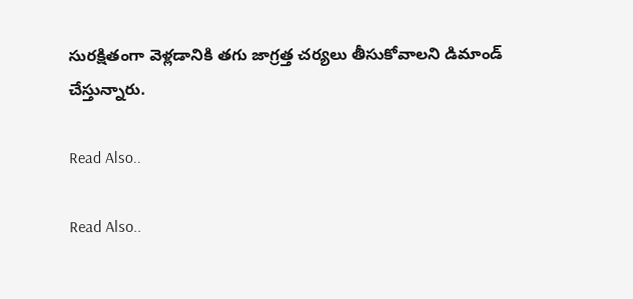సురక్షితంగా వెళ్లడానికి తగు జాగ్రత్త చర్యలు తీసుకోవాలని డిమాండ్ చేస్తున్నారు.

Read Also..

Read Also..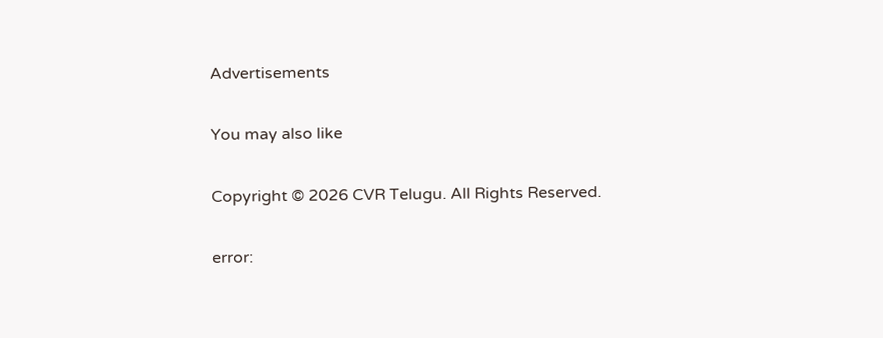Advertisements

You may also like

Copyright © 2026 CVR Telugu. All Rights Reserved.

error: